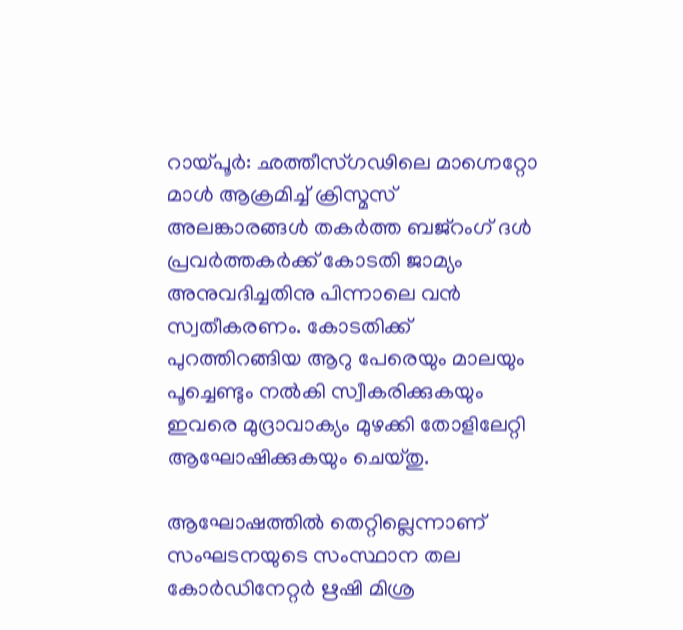റായ്പൂർ: ഛത്തീസ്ഗഢിലെ മാഗ്നെറ്റോ മാൾ ആക്രമിച്ച് ക്രിസ്മസ് അലങ്കാരങ്ങൾ തകർത്ത ബജ്റംഗ് ദൾ പ്രവർത്തകർക്ക് കോടതി ജാമ്യം അനുവദിച്ചതിനു പിന്നാലെ വൻ സ്വതീകരണം. കോടതിക്ക് പുറത്തിറങ്ങിയ ആറു പേരെയും മാലയും പൂച്ചെണ്ടും നൽകി സ്വീകരിക്കുകയും ഇവരെ മുദ്രാവാക്യം മുഴക്കി തോളിലേറ്റി ആഘോഷിക്കുകയും ചെയ്തു.

ആഘോഷത്തിൽ തെറ്റില്ലെന്നാണ് സംഘടനയുടെ സംസ്ഥാന തല കോർഡിനേറ്റർ ഋഷി മിശ്ര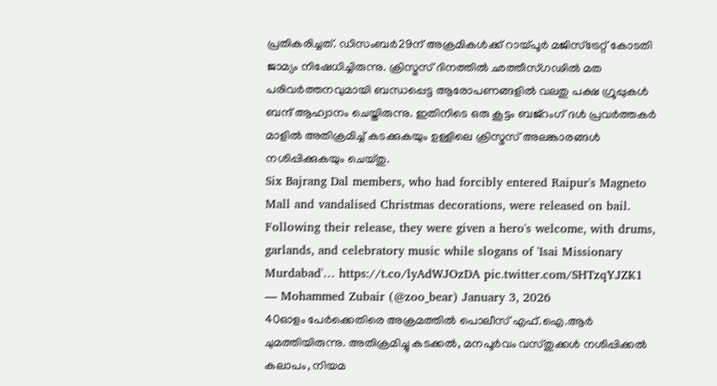പ്രതികരിച്ചത്. ഡിസംബർ29ന് അക്രമികൾക്ക് റായ്പൂർ മജിസ്ട്രേറ്റ് കോടതി ജാമ്യം നിഷേധിച്ചിരുന്നു. ക്രിസ്മസ് ദിനത്തിൽ ഛത്തീസ്ഗഢിൽ മത പരിവർത്തനവുമായി ബന്ധപ്പെട്ട ആരോപണങ്ങളിൽ വലതു പക്ഷ ഗ്രൂപ്പുകൾ ബന്ദ് ആഹ്വാനം ചെയ്തിരുന്നു. ഇതിനിടെ ഒരു കൂട്ടം ബജ്റംഗ് ദൾ പ്രവർത്തകർ മാളിൽ അതിക്രമിച്ച് കടക്കുകയും ഉള്ളിലെ ക്രിസ്മസ് അലങ്കാരങ്ങൾ നശിപ്പിക്കുകയും ചെയ്തു.
Six Bajrang Dal members, who had forcibly entered Raipur's Magneto Mall and vandalised Christmas decorations, were released on bail. Following their release, they were given a hero's welcome, with drums, garlands, and celebratory music while slogans of 'Isai Missionary Murdabad'… https://t.co/lyAdWJOzDA pic.twitter.com/SHTzqYJZK1
— Mohammed Zubair (@zoo_bear) January 3, 2026
40ഓളം പേർക്കെതിരെ അക്രമത്തിൽ പൊലീസ് എഫ്.ഐ.ആർ ചുമത്തിയിരുന്നു. അതിക്രമിച്ചു കടക്കൽ, മനപൂർവം വസ്തുക്കൾ നശിപ്പിക്കൽ കലാപം, നിയമ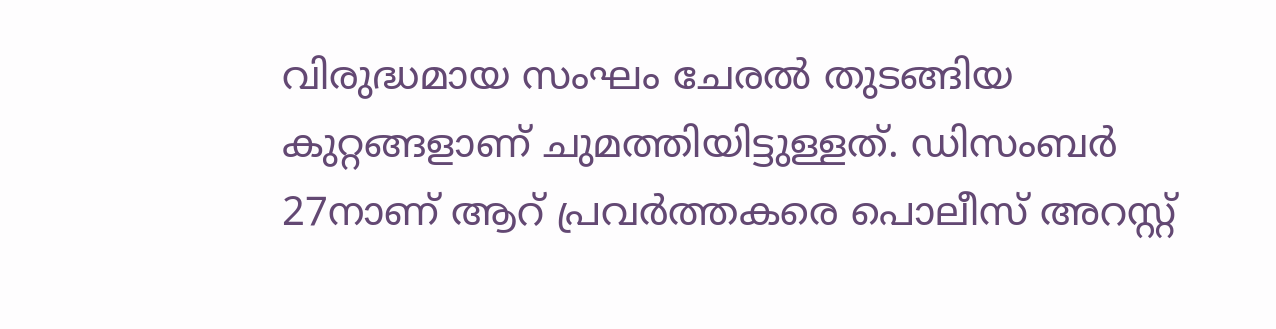വിരുദ്ധമായ സംഘം ചേരൽ തുടങ്ങിയ കുറ്റങ്ങളാണ് ചുമത്തിയിട്ടുള്ളത്. ഡിസംബർ 27നാണ് ആറ് പ്രവർത്തകരെ പൊലീസ് അറസ്റ്റ്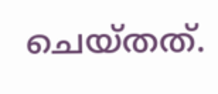ചെയ്തത്.